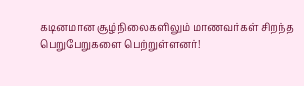கடினமான சூழ்நிலைகளிலும் மாணவர்கள் சிறந்த பெறுபேறுகளை பெற்றுள்ளனர்!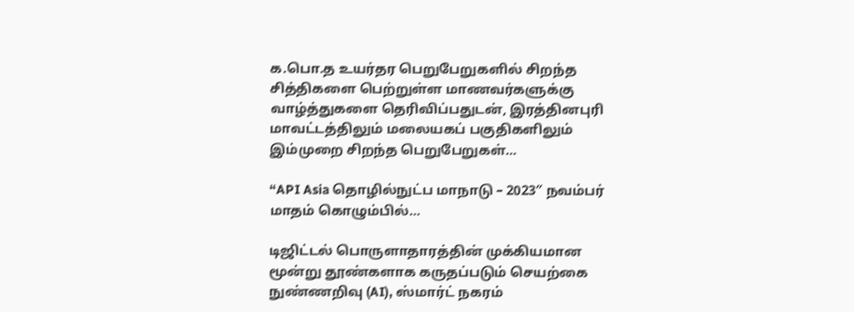க.பொ.த உயர்தர பெறுபேறுகளில் சிறந்த சித்திகளை பெற்றுள்ள மாணவர்களுக்கு வாழ்த்துகளை தெரிவிப்பதுடன், இரத்தினபுரி மாவட்டத்திலும் மலையகப் பகுதிகளிலும் இம்முறை சிறந்த பெறுபேறுகள்…

“API Asia தொழில்நுட்ப மாநாடு – 2023″ நவம்பர் மாதம் கொழும்பில்…

டிஜிட்டல் பொருளாதாரத்தின் முக்கியமான மூன்று தூண்களாக கருதப்படும் செயற்கை நுண்ணறிவு (AI), ஸ்மார்ட் நகரம்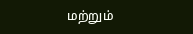மற்றும்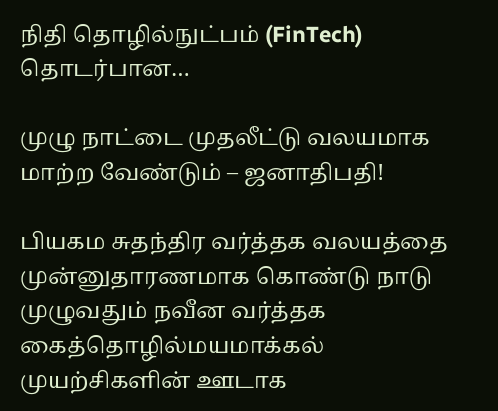நிதி தொழில்நுட்பம் (FinTech) தொடர்பான…

முழு நாட்டை முதலீட்டு வலயமாக மாற்ற வேண்டும் – ஜனாதிபதி!

பியகம சுதந்திர வர்த்தக வலயத்தை முன்னுதாரணமாக கொண்டு நாடு முழுவதும் நவீன வர்த்தக கைத்தொழில்மயமாக்கல் முயற்சிகளின் ஊடாக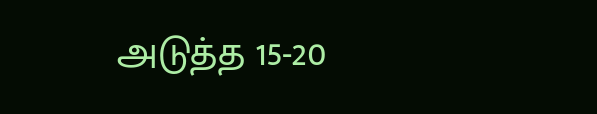அடுத்த 15-20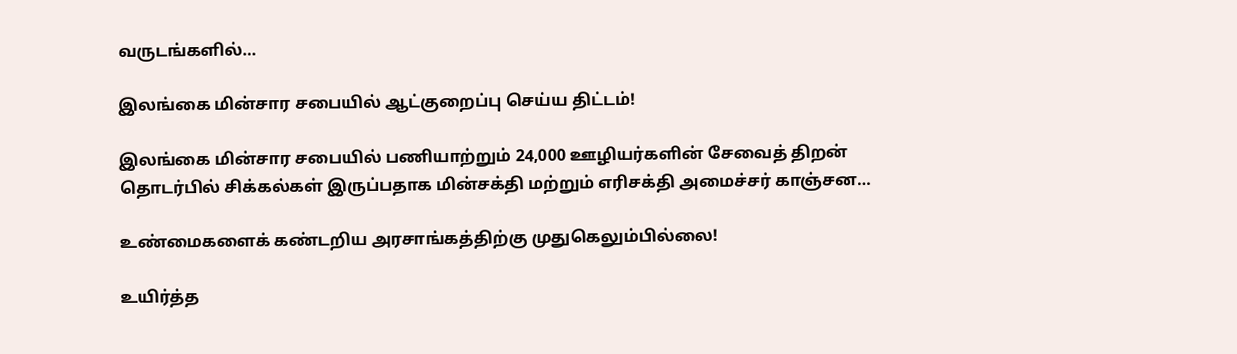வருடங்களில்…

இலங்கை மின்சார சபையில் ஆட்குறைப்பு செய்ய திட்டம்!

இலங்கை மின்சார சபையில் பணியாற்றும் 24,000 ஊழியர்களின் சேவைத் திறன் தொடர்பில் சிக்கல்கள் இருப்பதாக மின்சக்தி மற்றும் எரிசக்தி அமைச்சர் காஞ்சன…

உண்மைகளைக் கண்டறிய அரசாங்கத்திற்கு முதுகெலும்பில்லை!

உயிர்த்த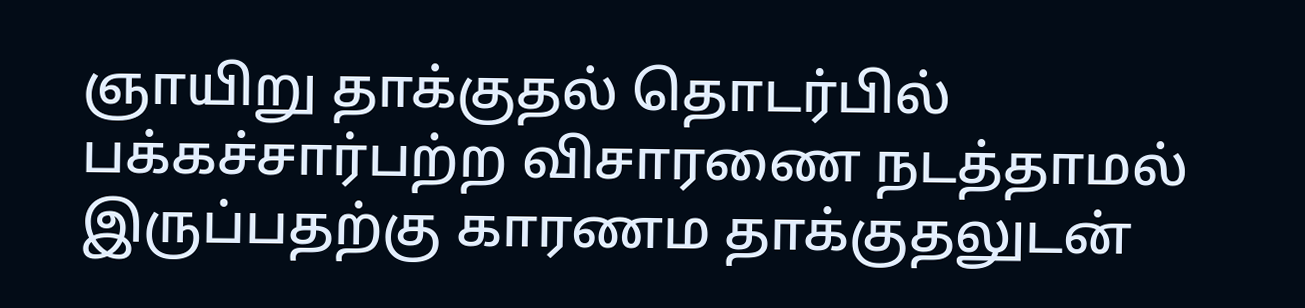ஞாயிறு தாக்குதல் தொடர்பில் பக்கச்சார்பற்ற விசாரணை நடத்தாமல் இருப்பதற்கு காரணம தாக்குதலுடன்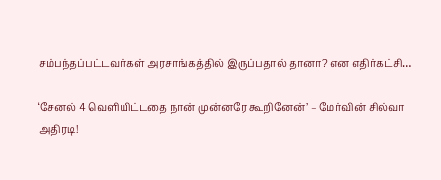சம்பந்தப்பட்டவர்கள் அரசாங்கத்தில் இருப்பதால் தானா? என எதிர்கட்சி…

‘சேனல் 4 வெளியிட்டதை நான் முன்னரே கூறினேன்’ – மேர்வின் சில்வா அதிரடி!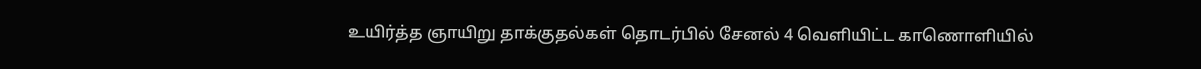உயிர்த்த ஞாயிறு தாக்குதல்கள் தொடர்பில் சேனல் 4 வெளியிட்ட காணொளியில்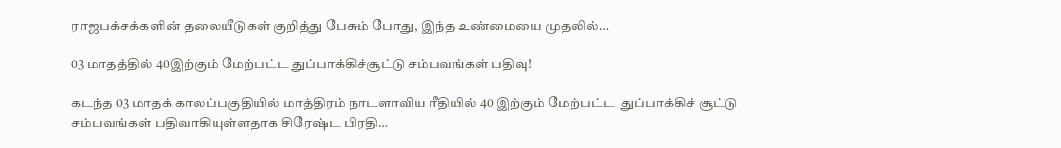ராஜபக்சக்களின் தலையீடுகள் குறித்து பேசும் போது, இந்த உண்மையை முதலில்…

03 மாதத்தில் 40இற்கும் மேற்பட்ட துப்பாக்கிச்சூட்டு சம்பவங்கள் பதிவு!

கடந்த 03 மாதக் காலப்பகுதியில் மாத்திரம் நாடளாவிய ரீதியில் 40 இற்கும் மேற்பட்ட  துப்பாக்கிச் சூட்டு சம்பவங்கள் பதிவாகியுள்ளதாக சிரேஷ்ட பிரதி…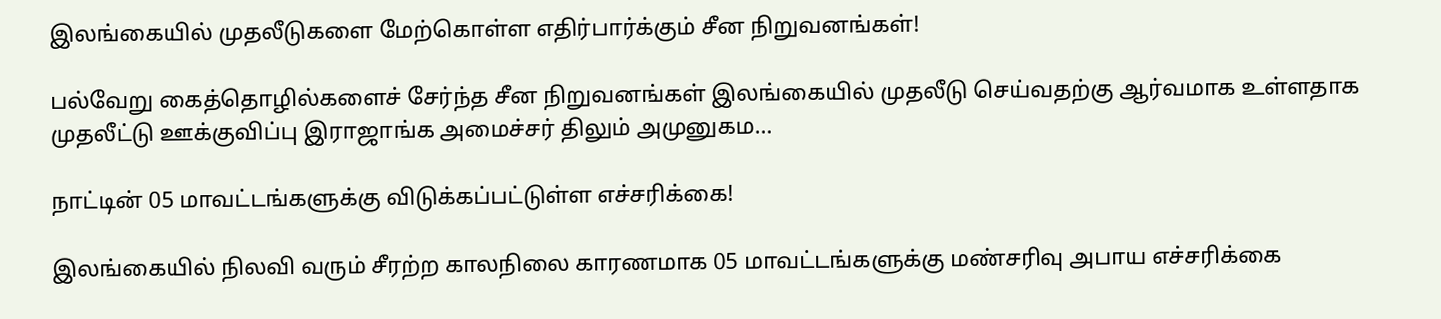இலங்கையில் முதலீடுகளை மேற்கொள்ள எதிர்பார்க்கும் சீன நிறுவனங்கள்!

பல்வேறு கைத்தொழில்களைச் சேர்ந்த சீன நிறுவனங்கள் இலங்கையில் முதலீடு செய்வதற்கு ஆர்வமாக உள்ளதாக முதலீட்டு ஊக்குவிப்பு இராஜாங்க அமைச்சர் திலும் அமுனுகம…

நாட்டின் 05 மாவட்டங்களுக்கு விடுக்கப்பட்டுள்ள எச்சரிக்கை!

இலங்கையில் நிலவி வரும் சீரற்ற காலநிலை காரணமாக 05 மாவட்டங்களுக்கு மண்சரிவு அபாய எச்சரிக்கை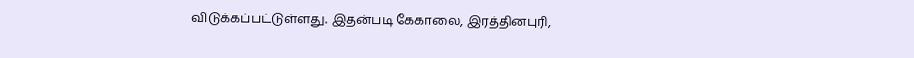விடுக்கப்பட்டுள்ளது. இதன்படி கேகாலை, இரத்தினபுரி,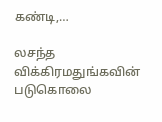கண்டி,…

லசந்த விக்கிரமதுங்கவின் படுகொலை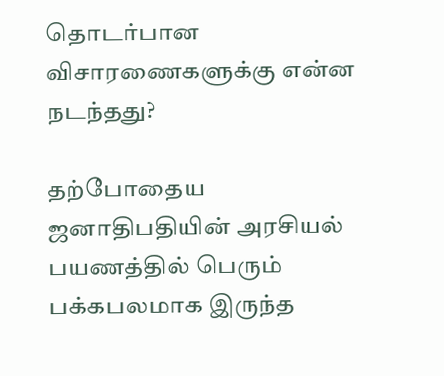தொடர்பான விசாரணைகளுக்கு என்ன நடந்தது?

தற்போதைய ஜனாதிபதியின் அரசியல் பயணத்தில் பெரும் பக்கபலமாக இருந்த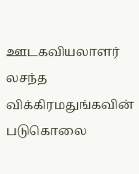ஊடகவியலாளர் லசந்த விக்கிரமதுங்கவின் படுகொலை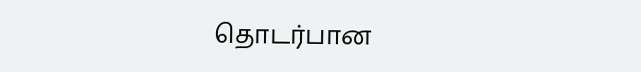தொடர்பான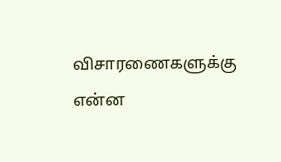விசாரணைகளுக்கு என்ன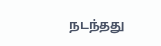நடந்தது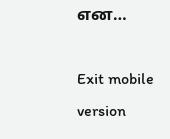என…

Exit mobile version